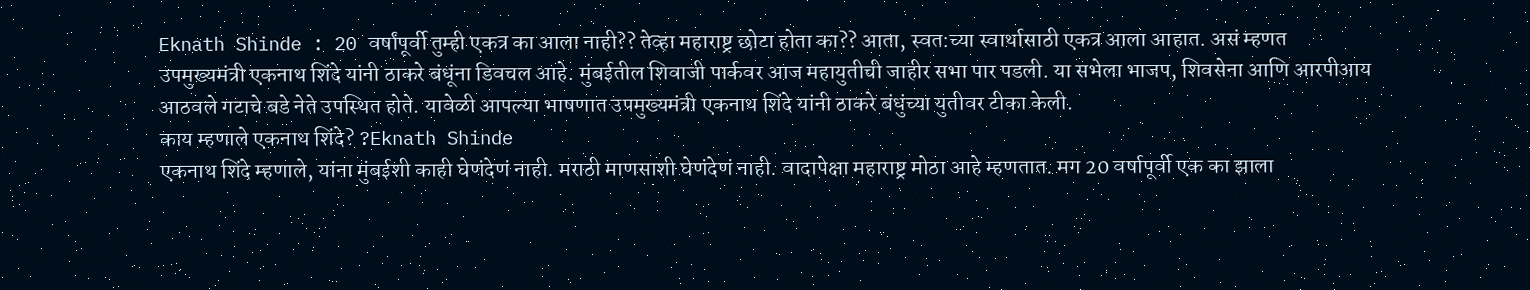Eknath Shinde : 20 वर्षांपूर्वी तुम्ही एकत्र का आला नाही?? तेव्हा महाराष्ट्र छोटा होता का?? आता, स्वत:च्या स्वार्थासाठी एकत्र आला आहात. असं म्हणत उपमुख्यमंत्री एकनाथ शिंदे यांनी ठाकरे बंधूंना डिवचल आहे. मुंबईतील शिवाजी पार्कवर आज महायुतीची जाहीर सभा पार पडली. या सभेला भाजप, शिवसेना आणि आरपीआय आठवले गटाचे बडे नेते उपस्थित होते. यावेळी आपल्या भाषणात उपमुख्यमंत्री एकनाथ शिंदे यांनी ठाकरे बंधुंच्या युतीवर टीका केली.
काय म्हणाले एकनाथ शिंदे? ?Eknath Shinde
एकनाथ शिंदे म्हणाले, यांना मुंबईशी काही घेणंदेणं नाही. मराठी माणसाशी घेणंदेणं नाही. वादापेक्षा महाराष्ट्र मोठा आहे म्हणतात. मग 20 वर्षापूर्वी एक का झाला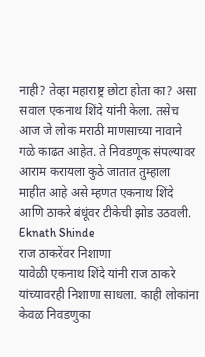नाही? तेव्हा महाराष्ट्र छोटा होता का? असा सवाल एकनाथ शिंदे यांनी केला. तसेच आज जे लोक मराठी माणसाच्या नावाने गळे काढत आहेत. ते निवडणूक संपल्यावर आराम करायला कुठे जातात तुम्हाला माहीत आहे असे म्हणत एकनाथ शिंदे आणि ठाकरे बंधूंवर टीकेची झोड उठवली. Eknath Shinde
राज ठाकरेंवर निशाणा
यावेळी एकनाथ शिंदे यांनी राज ठाकरे यांच्यावरही निशाणा साधला. काही लोकांना केवळ निवडणुका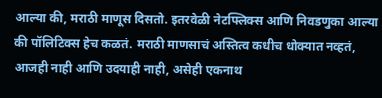आल्या की, मराठी माणूस दिसतो. इतरवेळी नेटफ्लिक्स आणि निवडणुका आल्या की पॉलिटिक्स हेच कळतं. मराठी माणसाचं अस्तित्व कधीच धोक्यात नव्हतं, आजही नाही आणि उदयाही नाही, असेही एकनाथ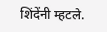शिंदेंनी म्हटले.